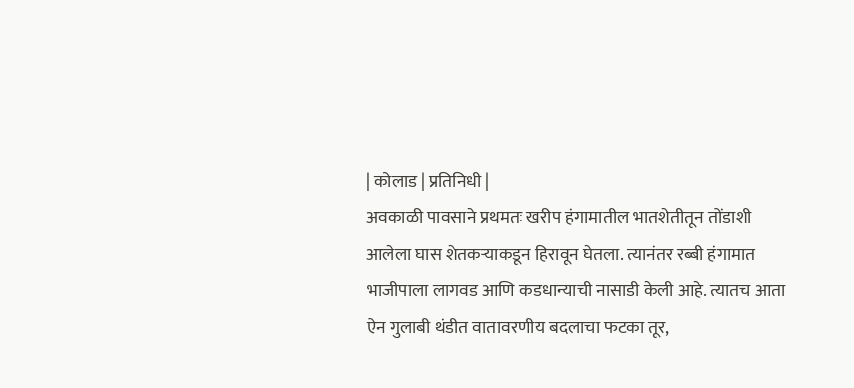| कोलाड | प्रतिनिधी |
अवकाळी पावसाने प्रथमतः खरीप हंगामातील भातशेतीतून तोंडाशी आलेला घास शेतकऱ्याकडून हिरावून घेतला. त्यानंतर रब्बी हंगामात भाजीपाला लागवड आणि कडधान्याची नासाडी केली आहे. त्यातच आता ऐन गुलाबी थंडीत वातावरणीय बदलाचा फटका तूर,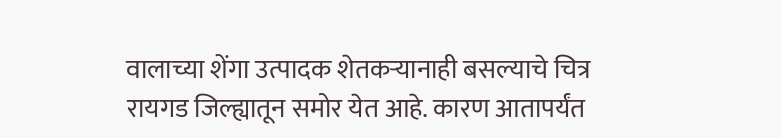वालाच्या शेंगा उत्पादक शेतकऱ्यानाही बसल्याचे चित्र रायगड जिल्ह्यातून समोर येत आहे. कारण आतापर्यंत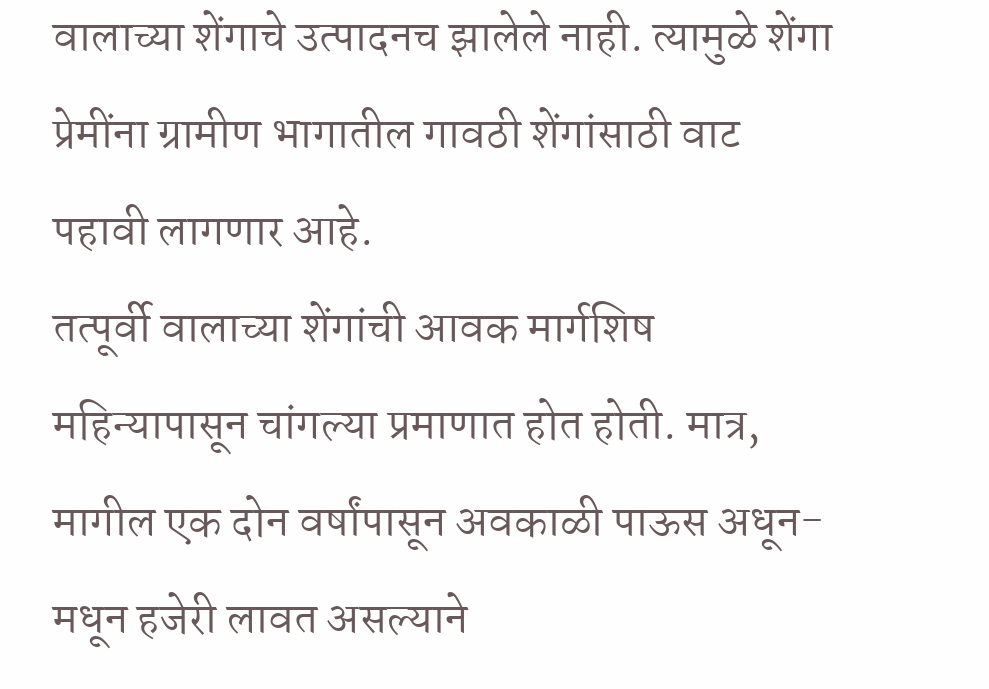वालाच्या शेंगाचे उत्पादनच झालेले नाही. त्यामुळे शेंगा प्रेमींना ग्रामीण भागातील गावठी शेंगांसाठी वाट पहावी लागणार आहे.
तत्पूर्वी वालाच्या शेंगांची आवक मार्गशिष महिन्यापासून चांगल्या प्रमाणात होत होती. मात्र, मागील एक दोन वर्षांपासून अवकाळी पाऊस अधून-मधून हजेरी लावत असल्याने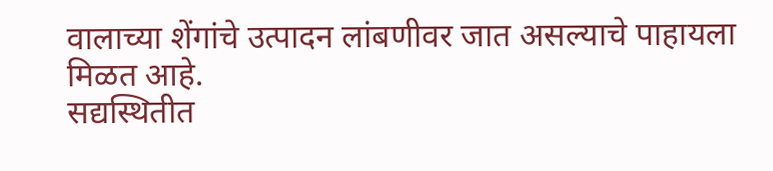वालाच्या शेंगांचे उत्पादन लांबणीवर जात असल्याचे पाहायला मिळत आहे.
सद्यस्थितीत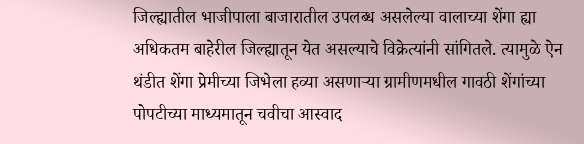जिल्ह्यातील भाजीपाला बाजारातील उपलब्ध असलेल्या वालाच्या शेंगा ह्या अधिकतम बाहेरील जिल्ह्यातून येत असल्याचे विक्रेत्यांनी सांगितले. त्यामुळे ऐन थंडीत शेंगा प्रेमीच्या जिभेला हव्या असणाऱ्या ग्रामीणमधील गावठी शेंगांच्या पोपटीच्या माध्यमातून चवीचा आस्वाद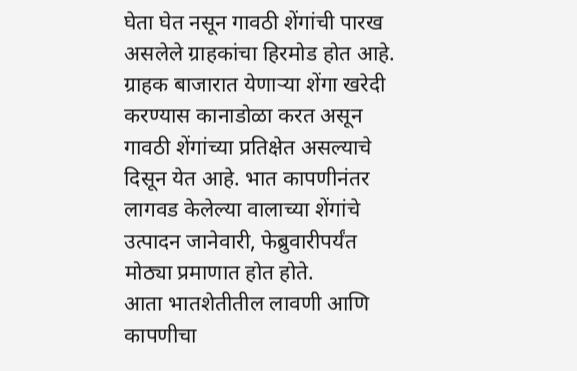घेता घेत नसून गावठी शेंगांची पारख असलेले ग्राहकांचा हिरमोड होत आहे. ग्राहक बाजारात येणाऱ्या शेंगा खरेदी करण्यास कानाडोळा करत असून गावठी शेंगांच्या प्रतिक्षेत असल्याचे दिसून येत आहे. भात कापणीनंतर लागवड केलेल्या वालाच्या शेंगांचे उत्पादन जानेवारी, फेब्रुवारीपर्यंत मोठ्या प्रमाणात होत होते.
आता भातशेतीतील लावणी आणि कापणीचा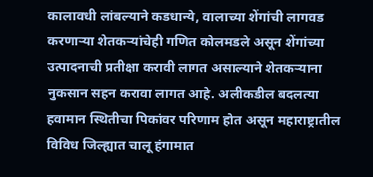कालावधी लांबल्याने कडधान्ये, वालाच्या शेंगांची लागवड करणाऱ्या शेतकऱ्यांचेही गणित कोलमडले असून शेंगांच्या उत्पादनाची प्रतीक्षा करावी लागत असाल्याने शेतकऱ्याना नुकसान सहन करावा लागत आहे. अलीकडील बदलत्या हवामान स्थितीचा पिकांवर परिणाम होत असून महाराष्ट्रातील विविध जिल्ह्यात चालू हंगामात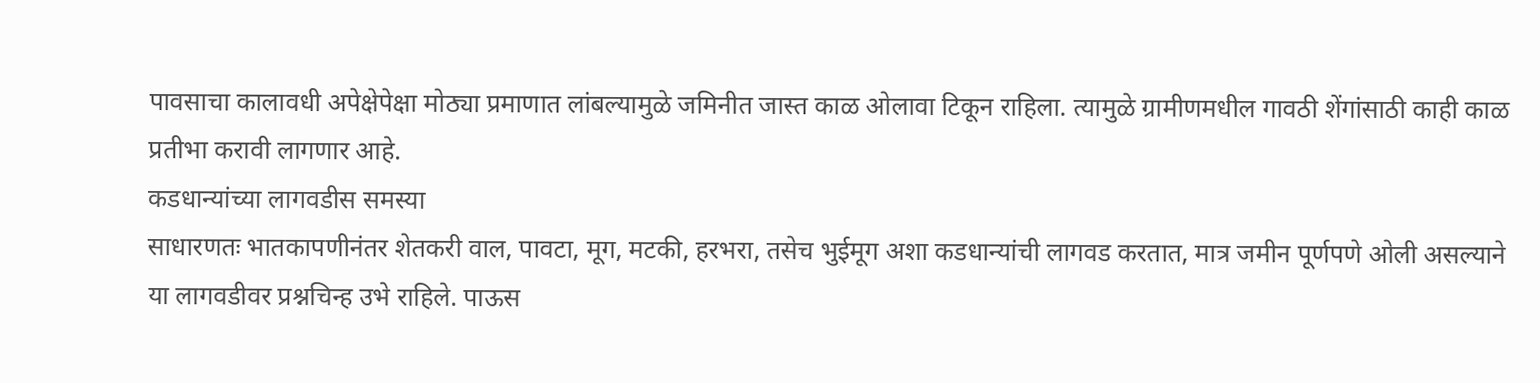पावसाचा कालावधी अपेक्षेपेक्षा मोठ्या प्रमाणात लांबल्यामुळे जमिनीत जास्त काळ ओलावा टिकून राहिला. त्यामुळे ग्रामीणमधील गावठी शेंगांसाठी काही काळ प्रतीभा करावी लागणार आहे.
कडधान्यांच्या लागवडीस समस्या
साधारणतः भातकापणीनंतर शेतकरी वाल, पावटा, मूग, मटकी, हरभरा, तसेच भुईमूग अशा कडधान्यांची लागवड करतात, मात्र जमीन पूर्णपणे ओली असल्याने या लागवडीवर प्रश्नचिन्ह उभे राहिले. पाऊस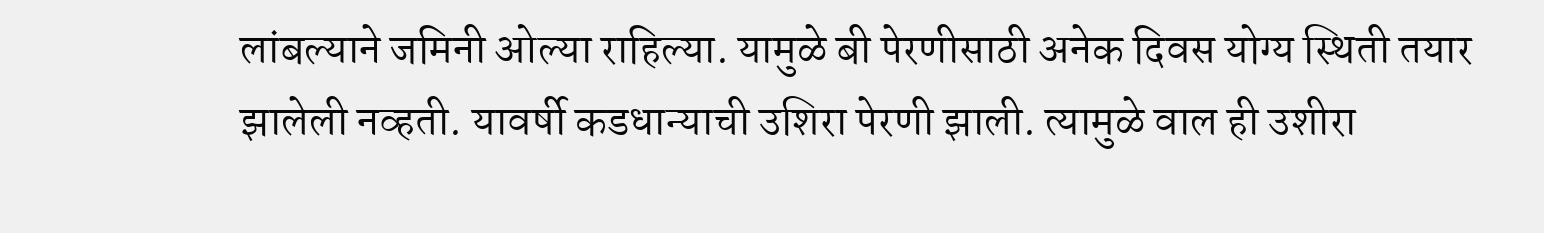लांबल्याने जमिनी ओल्या राहिल्या. यामुळे बी पेरणीसाठी अनेक दिवस योग्य स्थिती तयार झालेली नव्हती. यावर्षी कडधान्याची उशिरा पेरणी झाली. त्यामुळे वाल ही उशीरा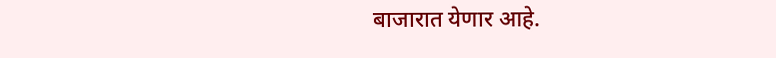बाजारात येणार आहे.